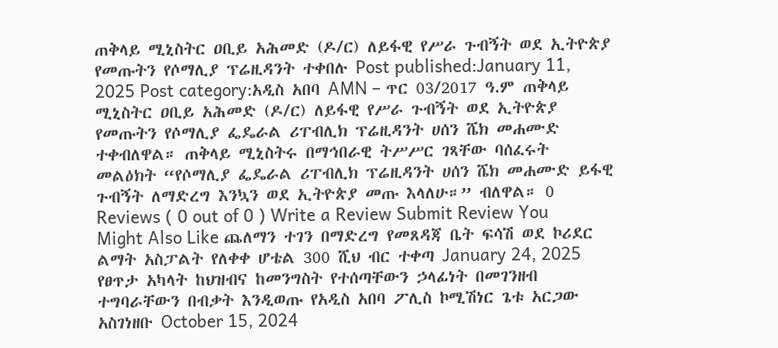ጠቅላይ ሚኒስትር ዐቢይ አሕመድ (ዶ/ር) ለይፋዊ የሥራ ጉብኝት ወደ ኢትዮጵያ የመጡትን የሶማሊያ ፕሬዚዳንት ተቀበሉ Post published:January 11, 2025 Post category:አዲስ አበባ AMN – ጥር 03/2017 ዓ.ም ጠቅላይ ሚኒስትር ዐቢይ አሕመድ (ዶ/ር) ለይፋዊ የሥራ ጉብኝት ወደ ኢትዮጵያ የመጡትን የሶማሊያ ፌዴራል ሪፐብሊክ ፕሬዚዳንት ሀሰን ሼክ መሐሙድ ተቀብለዋል። ጠቅላይ ሚኒስትሩ በማኅበራዊ ትሥሥር ገጻቸው ባሰፈሩት መልዕክት “የሶማሊያ ፌዴራል ሪፐብሊክ ፕሬዚዳንት ሀሰን ሼክ መሐሙድ ይፋዊ ጉብኝት ለማድረግ እንኳን ወደ ኢትዮጵያ መጡ እላለሁ።” ብለዋል። 0 Reviews ( 0 out of 0 ) Write a Review Submit Review You Might Also Like ጨለማን ተገን በማድረግ የመጸዳጃ ቤት ፍሳሽ ወደ ኮሪደር ልማት አስፓልት የለቀቀ ሆቴል 300 ሺህ ብር ተቀጣ January 24, 2025 የፀጥታ አካላት ከህዝብና ከመንግስት የተሰጣቸውን ኃላፊነት በመገንዘብ ተግባራቸውን በብቃት እንዲወጡ የአዲስ አበባ ፖሊስ ኮሚሽነር ጌቱ አርጋው አስገነዘቡ October 15, 2024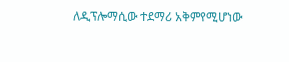ለዲፕሎማሲው ተደማሪ አቅምየሚሆነው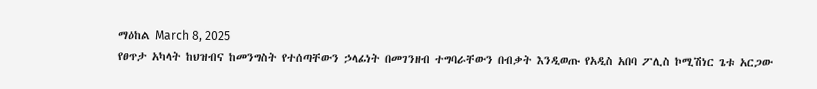ማዕከል March 8, 2025
የፀጥታ አካላት ከህዝብና ከመንግስት የተሰጣቸውን ኃላፊነት በመገንዘብ ተግባራቸውን በብቃት እንዲወጡ የአዲስ አበባ ፖሊስ ኮሚሽነር ጌቱ አርጋው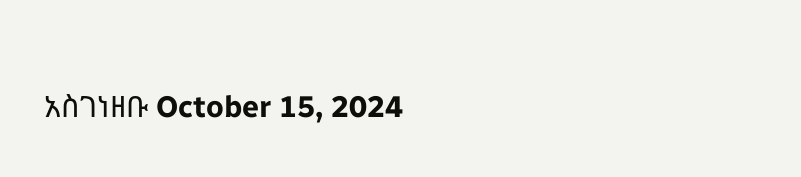አስገነዘቡ October 15, 2024